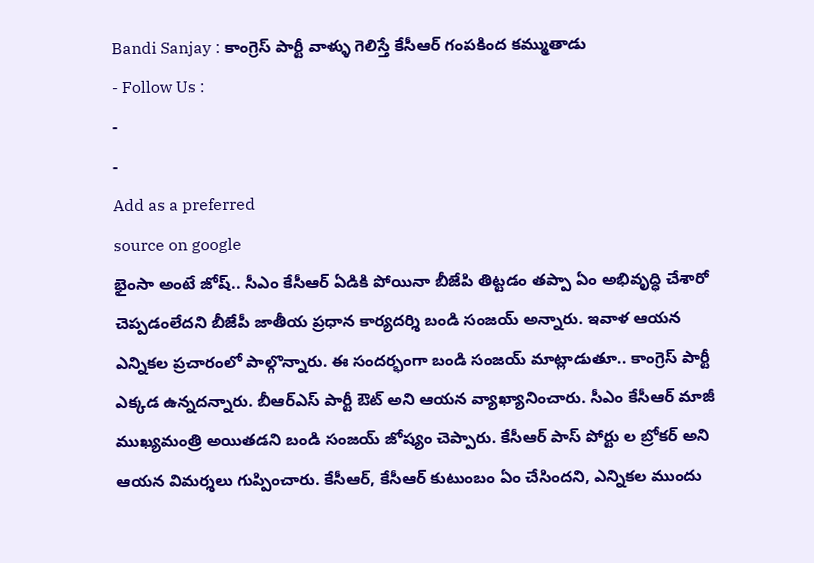Bandi Sanjay : కాంగ్రెస్ పార్టీ వాళ్ళు గెలిస్తే కేసీఆర్ గంపకింద కమ్ముతాడు
- Follow Us :
-
-
Add as a preferred
source on google
భైంసా అంటే జోష్.. సీఎం కేసీఆర్ ఏడికి పోయినా బీజేపి తిట్టడం తప్పా ఏం అభివృద్ధి చేశారో చెప్పడంలేదని బీజేపీ జాతీయ ప్రధాన కార్యదర్శి బండి సంజయ్ అన్నారు. ఇవాళ ఆయన ఎన్నికల ప్రచారంలో పాల్గొన్నారు. ఈ సందర్భంగా బండి సంజయ్ మాట్లాడుతూ.. కాంగ్రెస్ పార్టీ ఎక్కడ ఉన్నదన్నారు. బీఆర్ఎస్ పార్టీ ఔట్ అని ఆయన వ్యాఖ్యానించారు. సీఎం కేసీఆర్ మాజీ ముఖ్యమంత్రి అయితడని బండి సంజయ్ జోష్యం చెప్పారు. కేసీఆర్ పాస్ పోర్టు ల బ్రోకర్ అని ఆయన విమర్శలు గుప్పించారు. కేసీఆర్, కేసీఆర్ కుటుంబం ఏం చేసిందని, ఎన్నికల ముందు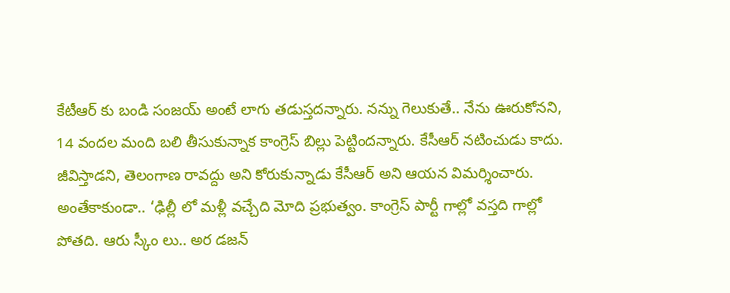కేటీఆర్ కు బండి సంజయ్ అంటే లాగు తడుస్తదన్నారు. నన్ను గెలుకుతే.. నేను ఊరుకోనని, 14 వందల మంది బలి తీసుకున్నాక కాంగ్రెస్ బిల్లు పెట్టిందన్నారు. కేసీఆర్ నటించుడు కాదు. జీవిస్తాడని, తెలంగాణ రావద్దు అని కోరుకున్నాడు కేసీఆర్ అని ఆయన విమర్శించారు.
అంతేకాకుండా.. ‘ఢిల్లీ లో మళ్లీ వచ్చేది మోది ప్రభుత్వం. కాంగ్రెస్ పార్టీ గాల్లో వస్తది గాల్లో పోతది. ఆరు స్కీం లు.. అర డజన్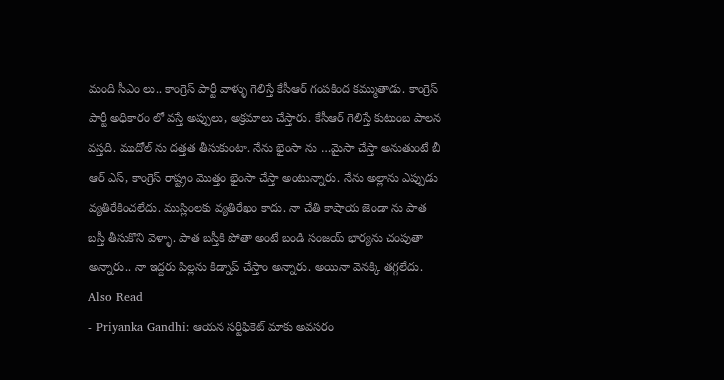మంది సీఎం లు.. కాంగ్రెస్ పార్టీ వాళ్ళు గెలిస్తే కేసీఆర్ గంపకింద కమ్ముతాడు. కాంగ్రెస్ పార్టీ అధికారం లో వస్తే అప్పులు, అక్రమాలు చేస్తారు. కేసీఆర్ గెలిస్తే కుటుంబ పాలన వస్తది. ముదోల్ ను దత్తత తీసుకుంటా. నేను భైంసా ను …మైసా చేస్తా అనుతుంటే బీ ఆర్ ఎస్, కాంగ్రెస్ రాష్ట్రం మొత్తం భైంసా చేస్తా అంటున్నారు. నేను అల్లాను ఎప్పుడు వ్యతిరేకించలేదు. ముస్లింలకు వ్యతిరేఖం కాదు. నా చేతి కాషాయ జెండా ను పాత బస్తీ తీసుకొని వెళ్ళా. పాత బస్తీకి పోతా అంటే బండి సంజయ్ భార్యను చంపుతా అన్నారు.. నా ఇద్దరు పిల్లను కిడ్నాప్ చేస్తాం అన్నారు. అయినా వెనక్కి తగ్గలేదు.
Also Read
- Priyanka Gandhi: ఆయన సర్టిఫికెట్ మాకు అవసరం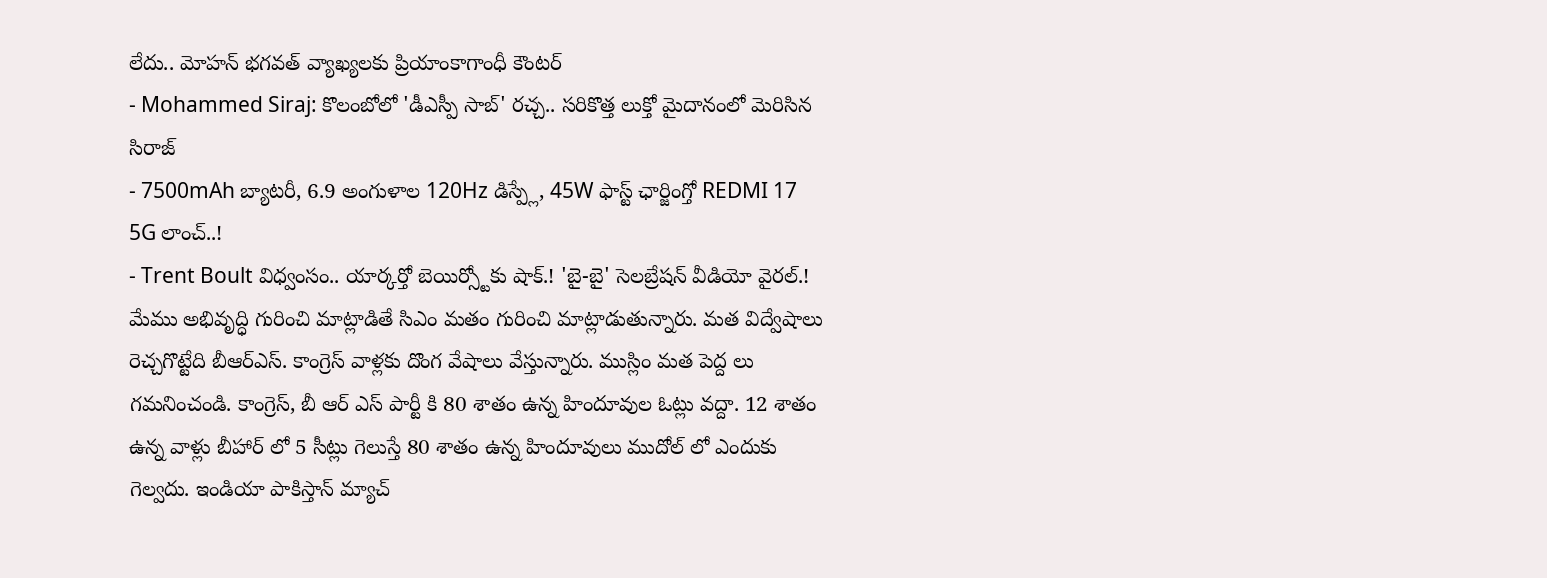లేదు.. మోహన్ భగవత్ వ్యాఖ్యలకు ప్రియాంకాగాంధీ కౌంటర్
- Mohammed Siraj: కొలంబోలో 'డీఎస్పీ సాబ్' రచ్చ.. సరికొత్త లుక్తో మైదానంలో మెరిసిన సిరాజ్
- 7500mAh బ్యాటరీ, 6.9 అంగుళాల 120Hz డిస్ప్లే, 45W ఫాస్ట్ ఛార్జింగ్తో REDMI 17 5G లాంచ్..!
- Trent Boult విధ్వంసం.. యార్కర్తో బెయిర్స్టోకు షాక్.! 'బై-బై' సెలబ్రేషన్ వీడియో వైరల్.!
మేము అభివృద్ధి గురించి మాట్లాడితే సిఎం మతం గురించి మాట్లాడుతున్నారు. మత విద్వేషాలు రెచ్చగొట్టేది బీఆర్ఎస్. కాంగ్రెస్ వాళ్లకు దొంగ వేషాలు వేస్తున్నారు. ముస్లిం మత పెద్ద లు గమనించండి. కాంగ్రెస్, బీ ఆర్ ఎస్ పార్టీ కి 80 శాతం ఉన్న హిందూవుల ఓట్లు వద్దా. 12 శాతం ఉన్న వాళ్లు బీహార్ లో 5 సీట్లు గెలుస్తే 80 శాతం ఉన్న హిందూవులు ముదోల్ లో ఎందుకు గెల్వదు. ఇండియా పాకిస్తాన్ మ్యాచ్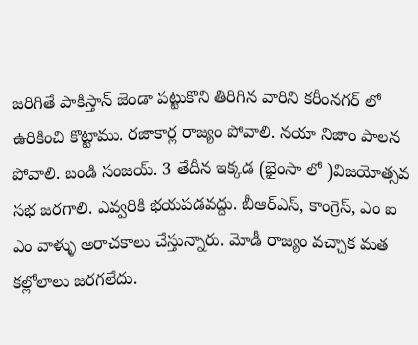జరిగితే పాకిస్తాన్ జెండా పట్టుకొని తిరిగిన వారిని కరీంనగర్ లో ఉరికించి కొట్టాము. రజాకార్ల రాజ్యం పోవాలి. నయా నిజాం పాలన పోవాలి. బండి సంజయ్. 3 తేదీన ఇక్కడ (భైంసా లో )విజయోత్సవ సభ జరగాలి. ఎవ్వరికి భయపడవద్దు. బీఆర్ఎస్, కాంగ్రెస్, ఎం ఐ ఎం వాళ్ళు అరాచకాలు చేస్తున్నారు. మోడీ రాజ్యం వచ్చాక మత కల్లోలాలు జరగలేదు.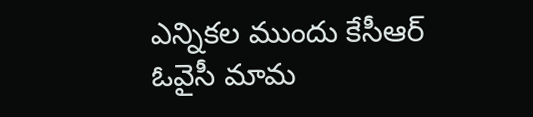ఎన్నికల ముందు కేసీఆర్ ఓవైసీ మామ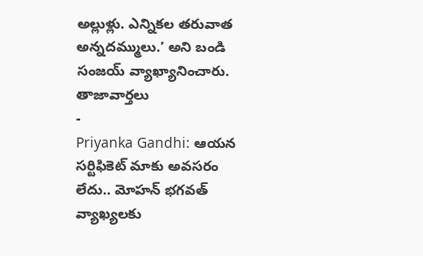అల్లుళ్లు. ఎన్నికల తరువాత అన్నదమ్ములు.’ అని బండి సంజయ్ వ్యాఖ్యానించారు.
తాజావార్తలు
-
Priyanka Gandhi: ఆయన సర్టిఫికెట్ మాకు అవసరం లేదు.. మోహన్ భగవత్ వ్యాఖ్యలకు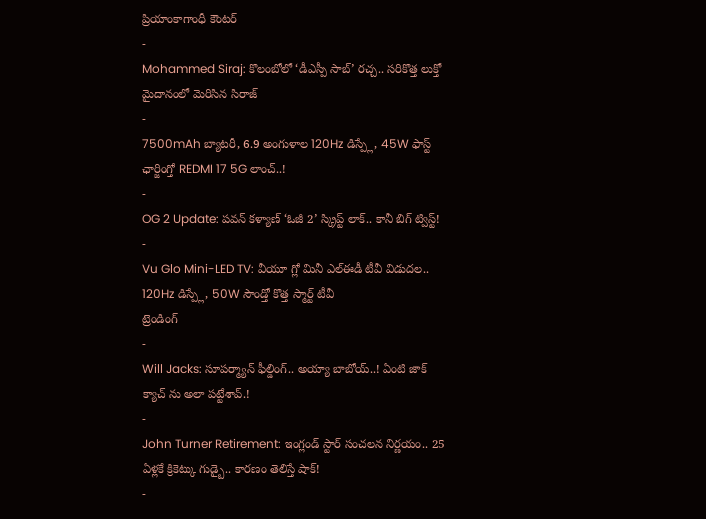ప్రియాంకాగాంధీ కౌంటర్
-
Mohammed Siraj: కొలంబోలో ‘డీఎస్పీ సాబ్’ రచ్చ.. సరికొత్త లుక్తో మైదానంలో మెరిసిన సిరాజ్
-
7500mAh బ్యాటరీ, 6.9 అంగుళాల 120Hz డిస్ప్లే, 45W ఫాస్ట్ ఛార్జింగ్తో REDMI 17 5G లాంచ్..!
-
OG 2 Update: పవన్ కళ్యాణ్ ‘ఓజీ 2’ స్క్రిప్ట్ లాక్.. కానీ బిగ్ ట్విస్ట్!
-
Vu Glo Mini-LED TV: వీయూ గ్లో మినీ ఎల్ఈడీ టీవీ విడుదల.. 120Hz డిస్ప్లే, 50W సౌండ్తో కొత్త స్మార్ట్ టీవీ
ట్రెండింగ్
-
Will Jacks: సూపర్మ్యాన్ ఫీల్డింగ్.. అయ్యా బాబోయ్..! ఏంటి జాక్ క్యాచ్ ను అలా పట్టేశావ్.!
-
John Turner Retirement: ఇంగ్లండ్ స్టార్ సంచలన నిర్ణయం.. 25 ఏళ్లకే క్రికెట్కు గుడ్బై.. కారణం తెలిస్తే షాక్!
-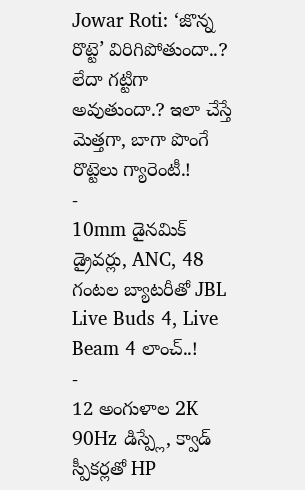Jowar Roti: ‘జొన్న రొట్టె’ విరిగిపోతుందా..? లేదా గట్టిగా అవుతుందా.? ఇలా చేస్తే మెత్తగా, బాగా పొంగే రొట్టెలు గ్యారెంటీ.!
-
10mm డైనమిక్ డ్రైవర్లు, ANC, 48 గంటల బ్యాటరీతో JBL Live Buds 4, Live Beam 4 లాంచ్..!
-
12 అంగుళాల 2K 90Hz డిస్ప్లే, క్వాడ్ స్పీకర్లతో HP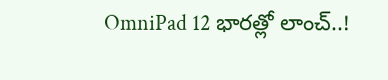OmniPad 12 భారత్లో లాంచ్..!